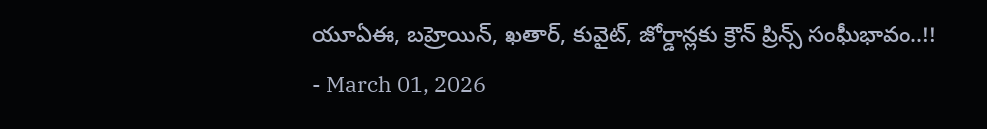యూఏఈ, బహ్రెయిన్, ఖతార్, కువైట్, జోర్డాన్లకు క్రౌన్ ప్రిన్స్ సంఘీభావం..!!
- March 01, 2026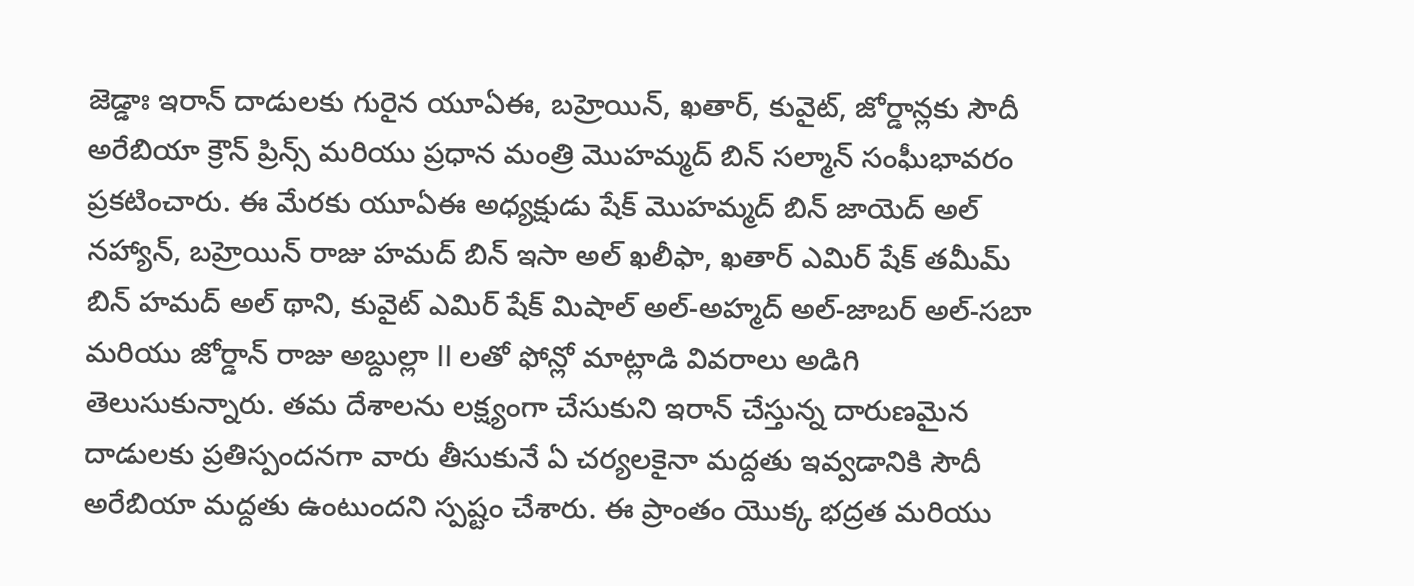జెడ్డాః ఇరాన్ దాడులకు గురైన యూఏఈ, బహ్రెయిన్, ఖతార్, కువైట్, జోర్డాన్లకు సౌదీ అరేబియా క్రౌన్ ప్రిన్స్ మరియు ప్రధాన మంత్రి మొహమ్మద్ బిన్ సల్మాన్ సంఘీభావరం ప్రకటించారు. ఈ మేరకు యూఏఈ అధ్యక్షుడు షేక్ మొహమ్మద్ బిన్ జాయెద్ అల్ నహ్యాన్, బహ్రెయిన్ రాజు హమద్ బిన్ ఇసా అల్ ఖలీఫా, ఖతార్ ఎమిర్ షేక్ తమీమ్ బిన్ హమద్ అల్ థాని, కువైట్ ఎమిర్ షేక్ మిషాల్ అల్-అహ్మద్ అల్-జాబర్ అల్-సబా మరియు జోర్డాన్ రాజు అబ్దుల్లా II లతో ఫోన్లో మాట్లాడి వివరాలు అడిగి తెలుసుకున్నారు. తమ దేశాలను లక్ష్యంగా చేసుకుని ఇరాన్ చేస్తున్న దారుణమైన దాడులకు ప్రతిస్పందనగా వారు తీసుకునే ఏ చర్యలకైనా మద్దతు ఇవ్వడానికి సౌదీ అరేబియా మద్దతు ఉంటుందని స్పష్టం చేశారు. ఈ ప్రాంతం యొక్క భద్రత మరియు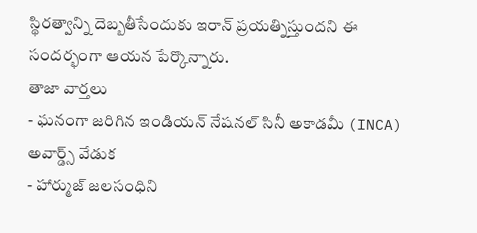స్థిరత్వాన్ని దెబ్బతీసేందుకు ఇరాన్ ప్రయత్నిస్తుందని ఈ సందర్భంగా ఆయన పేర్కొన్నారు.
తాజా వార్తలు
- ఘనంగా జరిగిన ఇండియన్ నేషనల్ సినీ అకాడమీ (INCA) అవార్డ్స్ వేడుక
- హార్ముజ్ జలసంధిని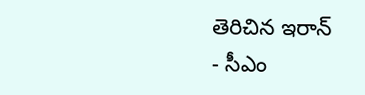తెరిచిన ఇరాన్
- సీఎం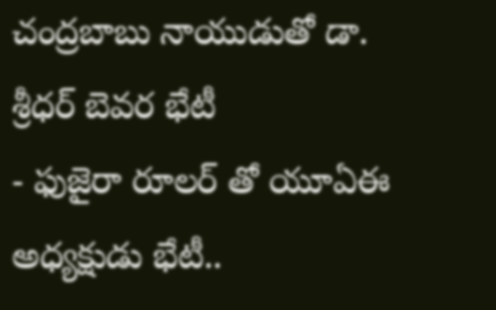చంద్రబాబు నాయుడుతో డా. శ్రీధర్ బెవర భేటీ
- ఫుజైరా రూలర్ తో యూఏఈ అధ్యక్షుడు భేటీ..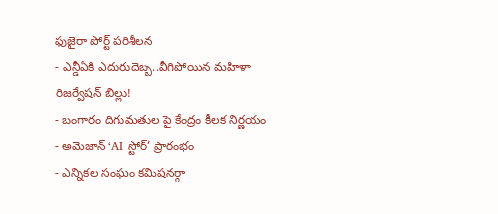ఫుజైరా పోర్ట్ పరిశీలన
- ఎన్డీఏకి ఎదురుదెబ్బ..వీగిపోయిన మహిళా రిజర్వేషన్ బిల్లు!
- బంగారం దిగుమతుల పై కేంద్రం కీలక నిర్ణయం
- అమెజాన్ ‘AI స్టోర్’ ప్రారంభం
- ఎన్నికల సంఘం కమిషనర్గా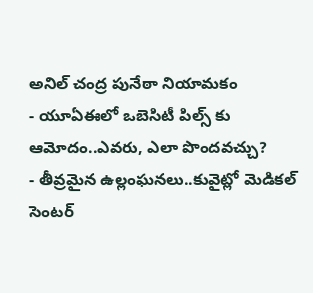అనిల్ చంద్ర పునేఠా నియామకం
- యూఏఈలో ఒబెసిటీ పిల్స్ కు ఆమోదం..ఎవరు, ఎలా పొందవచ్చు?
- తీవ్రమైన ఉల్లంఘనలు..కువైట్లో మెడికల్ సెంటర్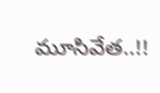మూసివేత..!!